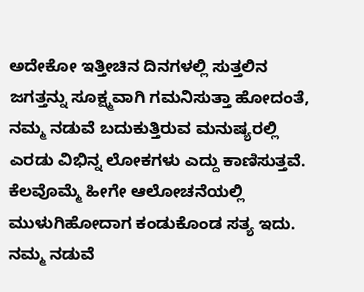ಅದೇಕೋ ಇತ್ತೀಚಿನ ದಿನಗಳಲ್ಲಿ ಸುತ್ತಲಿನ ಜಗತ್ತನ್ನು ಸೂಕ್ಷ್ಮವಾಗಿ ಗಮನಿಸುತ್ತಾ ಹೋದಂತೆ, ನಮ್ಮ ನಡುವೆ ಬದುಕುತ್ತಿರುವ ಮನುಷ್ಯರಲ್ಲಿ ಎರಡು ವಿಭಿನ್ನ ಲೋಕಗಳು ಎದ್ದು ಕಾಣಿಸುತ್ತವೆ. ಕೆಲವೊಮ್ಮೆ ಹೀಗೇ ಆಲೋಚನೆಯಲ್ಲಿ ಮುಳುಗಿಹೋದಾಗ ಕಂಡುಕೊಂಡ ಸತ್ಯ ಇದು.
ನಮ್ಮ ನಡುವೆ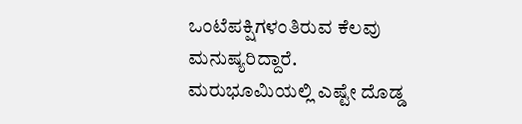ಒಂಟೆಪಕ್ಷಿಗಳಂತಿರುವ ಕೆಲವು ಮನುಷ್ಯರಿದ್ದಾರೆ. ಮರುಭೂಮಿಯಲ್ಲಿ ಎಷ್ಟೇ ದೊಡ್ಡ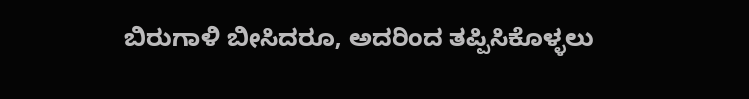ಬಿರುಗಾಳಿ ಬೀಸಿದರೂ, ಅದರಿಂದ ತಪ್ಪಿಸಿಕೊಳ್ಳಲು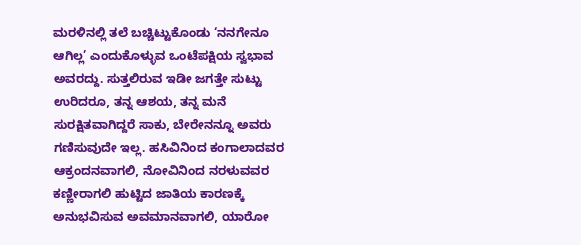ಮರಳಿನಲ್ಲಿ ತಲೆ ಬಚ್ಚಿಟ್ಟುಕೊಂಡು ‘ನನಗೇನೂ ಆಗಿಲ್ಲ’ ಎಂದುಕೊಳ್ಳುವ ಒಂಟೆಪಕ್ಷಿಯ ಸ್ವಭಾವ ಅವರದ್ದು. ಸುತ್ತಲಿರುವ ಇಡೀ ಜಗತ್ತೇ ಸುಟ್ಟು ಉರಿದರೂ, ತನ್ನ ಆಶಯ, ತನ್ನ ಮನೆ ಸುರಕ್ಷಿತವಾಗಿದ್ದರೆ ಸಾಕು, ಬೇರೇನನ್ನೂ ಅವರು ಗಣಿಸುವುದೇ ಇಲ್ಲ. ಹಸಿವಿನಿಂದ ಕಂಗಾಲಾದವರ ಆಕ್ರಂದನವಾಗಲಿ, ನೋವಿನಿಂದ ನರಳುವವರ ಕಣ್ಣೀರಾಗಲಿ ಹುಟ್ಟಿದ ಜಾತಿಯ ಕಾರಣಕ್ಕೆ ಅನುಭವಿಸುವ ಅವಮಾನವಾಗಲಿ, ಯಾರೋ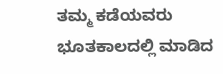ತಮ್ಮ ಕಡೆಯವರು ಭೂತಕಾಲದಲ್ಲಿ ಮಾಡಿದ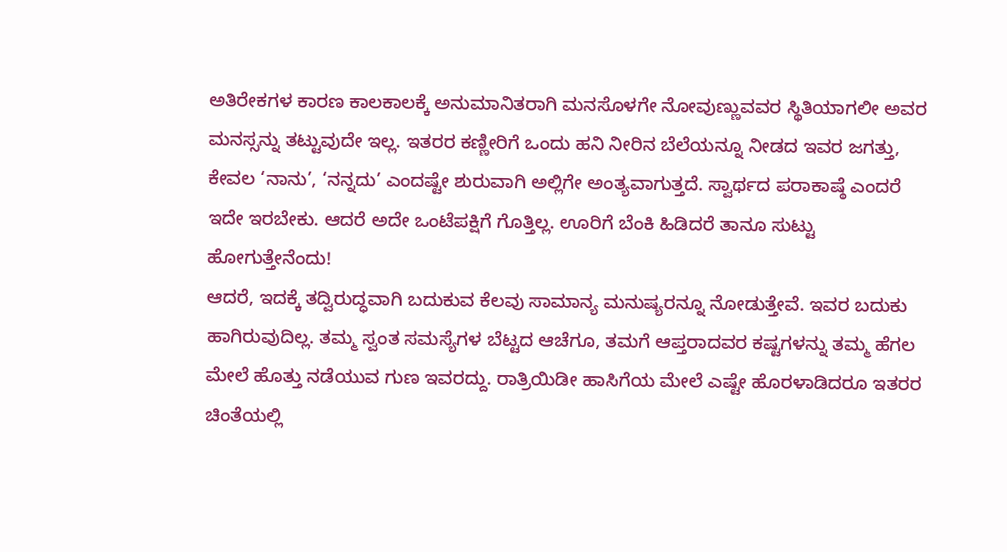ಅತಿರೇಕಗಳ ಕಾರಣ ಕಾಲಕಾಲಕ್ಕೆ ಅನುಮಾನಿತರಾಗಿ ಮನಸೊಳಗೇ ನೋವುಣ್ಣುವವರ ಸ್ಥಿತಿಯಾಗಲೀ ಅವರ ಮನಸ್ಸನ್ನು ತಟ್ಟುವುದೇ ಇಲ್ಲ. ಇತರರ ಕಣ್ಣೀರಿಗೆ ಒಂದು ಹನಿ ನೀರಿನ ಬೆಲೆಯನ್ನೂ ನೀಡದ ಇವರ ಜಗತ್ತು, ಕೇವಲ ‘ನಾನು’, ‘ನನ್ನದು’ ಎಂದಷ್ಟೇ ಶುರುವಾಗಿ ಅಲ್ಲಿಗೇ ಅಂತ್ಯವಾಗುತ್ತದೆ. ಸ್ವಾರ್ಥದ ಪರಾಕಾಷ್ಠೆ ಎಂದರೆ ಇದೇ ಇರಬೇಕು. ಆದರೆ ಅದೇ ಒಂಟೆಪಕ್ಷಿಗೆ ಗೊತ್ತಿಲ್ಲ. ಊರಿಗೆ ಬೆಂಕಿ ಹಿಡಿದರೆ ತಾನೂ ಸುಟ್ಟು ಹೋಗುತ್ತೇನೆಂದು!
ಆದರೆ, ಇದಕ್ಕೆ ತದ್ವಿರುದ್ಧವಾಗಿ ಬದುಕುವ ಕೆಲವು ಸಾಮಾನ್ಯ ಮನುಷ್ಯರನ್ನೂ ನೋಡುತ್ತೇವೆ. ಇವರ ಬದುಕು ಹಾಗಿರುವುದಿಲ್ಲ. ತಮ್ಮ ಸ್ವಂತ ಸಮಸ್ಯೆಗಳ ಬೆಟ್ಟದ ಆಚೆಗೂ, ತಮಗೆ ಆಪ್ತರಾದವರ ಕಷ್ಟಗಳನ್ನು ತಮ್ಮ ಹೆಗಲ ಮೇಲೆ ಹೊತ್ತು ನಡೆಯುವ ಗುಣ ಇವರದ್ದು. ರಾತ್ರಿಯಿಡೀ ಹಾಸಿಗೆಯ ಮೇಲೆ ಎಷ್ಟೇ ಹೊರಳಾಡಿದರೂ ಇತರರ ಚಿಂತೆಯಲ್ಲಿ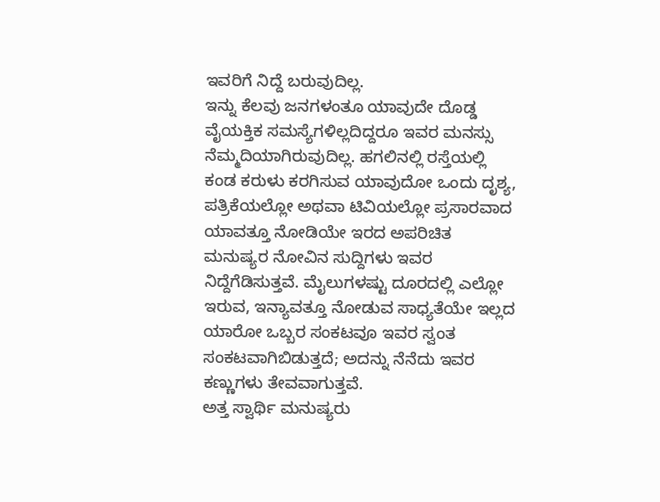ಇವರಿಗೆ ನಿದ್ದೆ ಬರುವುದಿಲ್ಲ.
ಇನ್ನು ಕೆಲವು ಜನಗಳಂತೂ ಯಾವುದೇ ದೊಡ್ಡ ವೈಯಕ್ತಿಕ ಸಮಸ್ಯೆಗಳಿಲ್ಲದಿದ್ದರೂ ಇವರ ಮನಸ್ಸು ನೆಮ್ಮದಿಯಾಗಿರುವುದಿಲ್ಲ. ಹಗಲಿನಲ್ಲಿ ರಸ್ತೆಯಲ್ಲಿ ಕಂಡ ಕರುಳು ಕರಗಿಸುವ ಯಾವುದೋ ಒಂದು ದೃಶ್ಯ, ಪತ್ರಿಕೆಯಲ್ಲೋ ಅಥವಾ ಟಿವಿಯಲ್ಲೋ ಪ್ರಸಾರವಾದ ಯಾವತ್ತೂ ನೋಡಿಯೇ ಇರದ ಅಪರಿಚಿತ ಮನುಷ್ಯರ ನೋವಿನ ಸುದ್ದಿಗಳು ಇವರ ನಿದ್ದೆಗೆಡಿಸುತ್ತವೆ. ಮೈಲುಗಳಷ್ಟು ದೂರದಲ್ಲಿ ಎಲ್ಲೋ ಇರುವ, ಇನ್ಯಾವತ್ತೂ ನೋಡುವ ಸಾಧ್ಯತೆಯೇ ಇಲ್ಲದ ಯಾರೋ ಒಬ್ಬರ ಸಂಕಟವೂ ಇವರ ಸ್ವಂತ ಸಂಕಟವಾಗಿಬಿಡುತ್ತದೆ; ಅದನ್ನು ನೆನೆದು ಇವರ ಕಣ್ಣುಗಳು ತೇವವಾಗುತ್ತವೆ.
ಅತ್ತ ಸ್ವಾರ್ಥಿ ಮನುಷ್ಯರು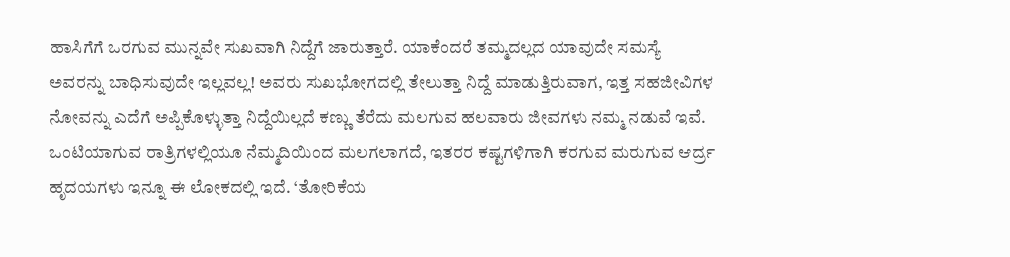ಹಾಸಿಗೆಗೆ ಒರಗುವ ಮುನ್ನವೇ ಸುಖವಾಗಿ ನಿದ್ದೆಗೆ ಜಾರುತ್ತಾರೆ. ಯಾಕೆಂದರೆ ತಮ್ಮದಲ್ಲದ ಯಾವುದೇ ಸಮಸ್ಯೆ ಅವರನ್ನು ಬಾಧಿಸುವುದೇ ಇಲ್ಲವಲ್ಲ! ಅವರು ಸುಖಭೋಗದಲ್ಲಿ ತೇಲುತ್ತಾ ನಿದ್ದೆ ಮಾಡುತ್ತಿರುವಾಗ, ಇತ್ತ ಸಹಜೀವಿಗಳ ನೋವನ್ನು ಎದೆಗೆ ಅಪ್ಪಿಕೊಳ್ಳುತ್ತಾ ನಿದ್ದೆಯಿಲ್ಲದೆ ಕಣ್ಣು ತೆರೆದು ಮಲಗುವ ಹಲವಾರು ಜೀವಗಳು ನಮ್ಮ ನಡುವೆ ಇವೆ.
ಒಂಟಿಯಾಗುವ ರಾತ್ರಿಗಳಲ್ಲಿಯೂ ನೆಮ್ಮದಿಯಿಂದ ಮಲಗಲಾಗದೆ, ಇತರರ ಕಷ್ಟಗಳಿಗಾಗಿ ಕರಗುವ ಮರುಗುವ ಆರ್ದ್ರ ಹೃದಯಗಳು ಇನ್ನೂ ಈ ಲೋಕದಲ್ಲಿ ಇದೆ. ‘ತೋರಿಕೆಯ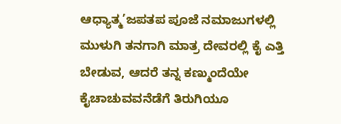ಆಧ್ಯಾತ್ಮ’ಜಪತಪ ಪೂಜೆ ನಮಾಜುಗಳಲ್ಲಿ ಮುಳುಗಿ ತನಗಾಗಿ ಮಾತ್ರ ದೇವರಲ್ಲಿ ಕೈ ಎತ್ತಿ ಬೇಡುವ, ಆದರೆ ತನ್ನ ಕಣ್ಮುಂದೆಯೇ ಕೈಚಾಚುವವನೆಡೆಗೆ ತಿರುಗಿಯೂ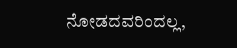ನೋಡದವರಿಂದಲ್ಲ,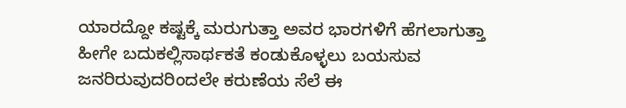ಯಾರದ್ದೋ ಕಷ್ಟಕ್ಕೆ ಮರುಗುತ್ತಾ ಅವರ ಭಾರಗಳಿಗೆ ಹೆಗಲಾಗುತ್ತಾ ಹೀಗೇ ಬದುಕಲ್ಲಿಸಾರ್ಥಕತೆ ಕಂಡುಕೊಳ್ಳಲು ಬಯಸುವ ಜನರಿರುವುದರಿಂದಲೇ ಕರುಣೆಯ ಸೆಲೆ ಈ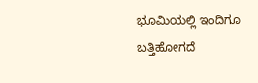ಭೂಮಿಯಲ್ಲಿ ಇಂದಿಗೂ ಬತ್ತಿಹೋಗದೆ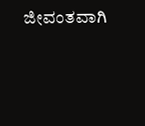ಜೀವಂತವಾಗಿ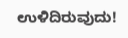ಉಳಿದಿರುವುದು!